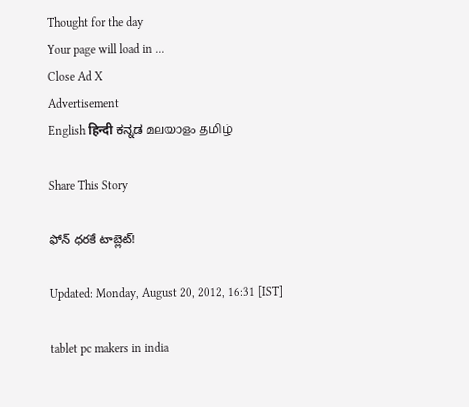Thought for the day
Your page will load in ...
Close Ad X
Advertisement
English हिन्दी ಕನ್ನಡ മലയാളം தமிழ்

Share This Story

ఫోన్ ధరకే టాబ్లెట్!

Updated: Monday, August 20, 2012, 16:31 [IST]

tablet pc makers in india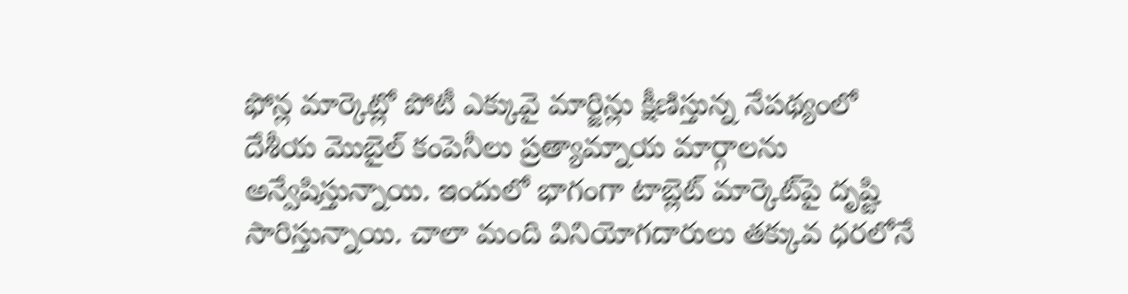ఫోన్ల మార్కెట్లో పోటీ ఎక్కువై మార్జిన్లు క్షీణిస్తున్న నేపథ్యంలో దేశీయ మొబైల్ కంపెనీలు ప్రత్యామ్నాయ మార్గాలను అన్వేషిస్తున్నాయి. ఇందులో భాగంగా టాబ్లెట్ మార్కెట్‌పై దృష్టి సారిస్తున్నాయి. చాలా మంది వినియోగదారులు తక్కువ ధరలోనే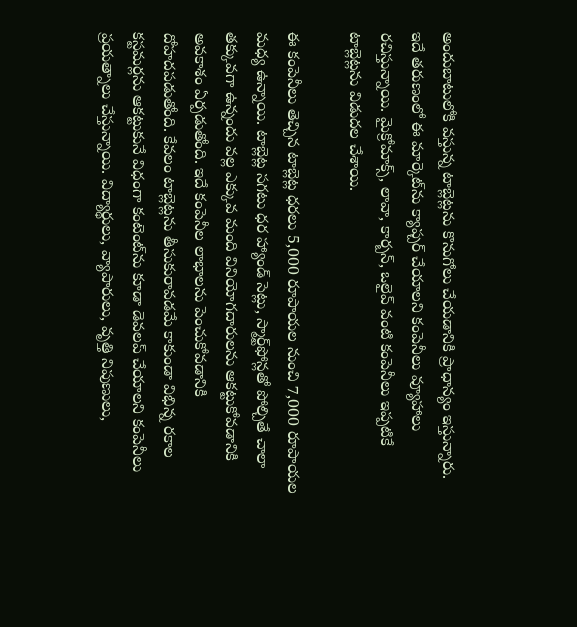అందుబాటులోకి వస్తున్న టాబ్లెట్లను కొనుగోలు చేయడానికి ప్రాధాన్యం ఇస్తున్నారు. ఇదే తరుణంలో ఈ మార్కెట్‌ను క్యాప్చర్ చేయాలని కంపెనీలు వ్యూహాలు రచిస్తున్నాయి. మైక్రోమాక్స్, లావా, కార్బన్, ఒలైవ్ వంటి కంపెనీలు ఇప్పటికే టాబ్లెట్లను విడుదల చేశాయి.

ఈ కంపెనీలు తెచ్చిన టాబ్లెట్ల ధరలు 5,000 రూపాయల నుంచి 7,000 రూపాయల మధ్య ఉన్నాయి. టాబ్లెట్ల సగటు ధర హ్యాండ్ సెట్లు, స్మార్ట్‌ఫోన్లతో పోల్చితే చాలా తక్కువగా ఉన్నందు వల్ల ఎక్కువ మంది వినియోగదారులను ఆకట్టుకోవడానికి అవకాశం ఏర్పడుతోంది. ఇదే కంపెనీల లాభాలను పెంచుకోవడానికి దోహదపడుతోంది. కేవలం టాబ్లెట్లను తీసుకురావడమే కాకుండా విభిన్న రకాల కస్టమర్లను ఆకట్టుకునే విధంగా కంటెంట్‌ను కూడా డెవలప్ చేయాలని కంపెనీలు ప్రయత్నాలు చేస్తున్నాయి. విద్యార్థులు, వ్యాపారులు, వృత్తి నిపుణులు,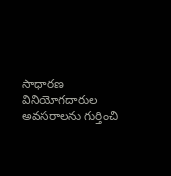సాధారణ వినియోగదారుల అవసరాలను గుర్తించి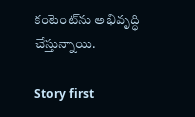కంటెంట్‌ను అభివృద్ధి చేస్తున్నాయి.

Story first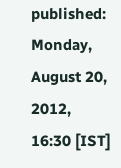published:  Monday, August 20, 2012, 16:30 [IST]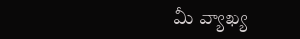మీ వ్యాఖ్య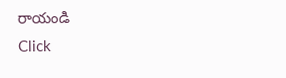రాయండి
Click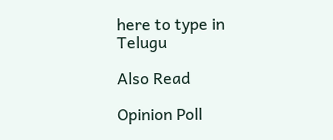here to type in Telugu

Also Read

Opinion Poll